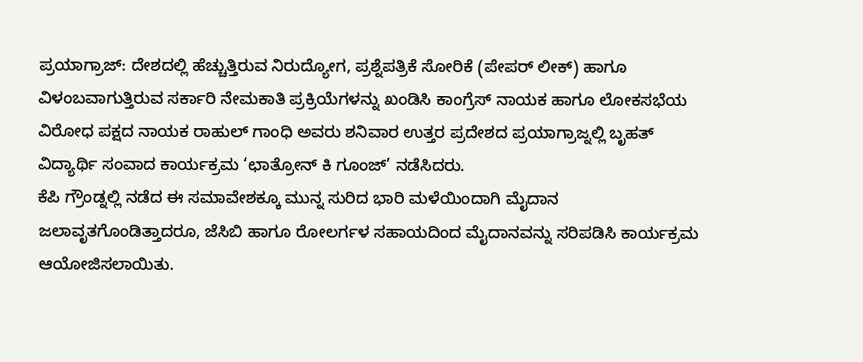ಪ್ರಯಾಗ್ರಾಜ್: ದೇಶದಲ್ಲಿ ಹೆಚ್ಚುತ್ತಿರುವ ನಿರುದ್ಯೋಗ, ಪ್ರಶ್ನೆಪತ್ರಿಕೆ ಸೋರಿಕೆ (ಪೇಪರ್ ಲೀಕ್) ಹಾಗೂ ವಿಳಂಬವಾಗುತ್ತಿರುವ ಸರ್ಕಾರಿ ನೇಮಕಾತಿ ಪ್ರಕ್ರಿಯೆಗಳನ್ನು ಖಂಡಿಸಿ ಕಾಂಗ್ರೆಸ್ ನಾಯಕ ಹಾಗೂ ಲೋಕಸಭೆಯ ವಿರೋಧ ಪಕ್ಷದ ನಾಯಕ ರಾಹುಲ್ ಗಾಂಧಿ ಅವರು ಶನಿವಾರ ಉತ್ತರ ಪ್ರದೇಶದ ಪ್ರಯಾಗ್ರಾಜ್ನಲ್ಲಿ ಬೃಹತ್ ವಿದ್ಯಾರ್ಥಿ ಸಂವಾದ ಕಾರ್ಯಕ್ರಮ ‘ಛಾತ್ರೋನ್ ಕಿ ಗೂಂಜ್’ ನಡೆಸಿದರು.
ಕೆಪಿ ಗ್ರೌಂಡ್ನಲ್ಲಿ ನಡೆದ ಈ ಸಮಾವೇಶಕ್ಕೂ ಮುನ್ನ ಸುರಿದ ಭಾರಿ ಮಳೆಯಿಂದಾಗಿ ಮೈದಾನ ಜಲಾವೃತಗೊಂಡಿತ್ತಾದರೂ, ಜೆಸಿಬಿ ಹಾಗೂ ರೋಲರ್ಗಳ ಸಹಾಯದಿಂದ ಮೈದಾನವನ್ನು ಸರಿಪಡಿಸಿ ಕಾರ್ಯಕ್ರಮ ಆಯೋಜಿಸಲಾಯಿತು.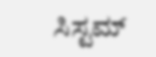ಸಿಸ್ಟಮ್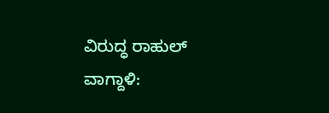ವಿರುದ್ಧ ರಾಹುಲ್ ವಾಗ್ದಾಳಿ: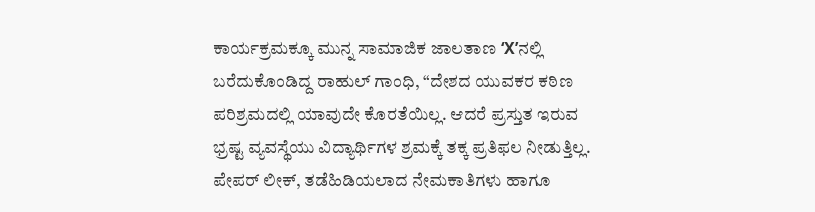ಕಾರ್ಯಕ್ರಮಕ್ಕೂ ಮುನ್ನ ಸಾಮಾಜಿಕ ಜಾಲತಾಣ ‘X’ನಲ್ಲಿ ಬರೆದುಕೊಂಡಿದ್ದ ರಾಹುಲ್ ಗಾಂಧಿ, “ದೇಶದ ಯುವಕರ ಕಠಿಣ ಪರಿಶ್ರಮದಲ್ಲಿ ಯಾವುದೇ ಕೊರತೆಯಿಲ್ಲ. ಆದರೆ ಪ್ರಸ್ತುತ ಇರುವ ಭ್ರಷ್ಟ ವ್ಯವಸ್ಥೆಯು ವಿದ್ಯಾರ್ಥಿಗಳ ಶ್ರಮಕ್ಕೆ ತಕ್ಕ ಪ್ರತಿಫಲ ನೀಡುತ್ತಿಲ್ಲ. ಪೇಪರ್ ಲೀಕ್, ತಡೆಹಿಡಿಯಲಾದ ನೇಮಕಾತಿಗಳು ಹಾಗೂ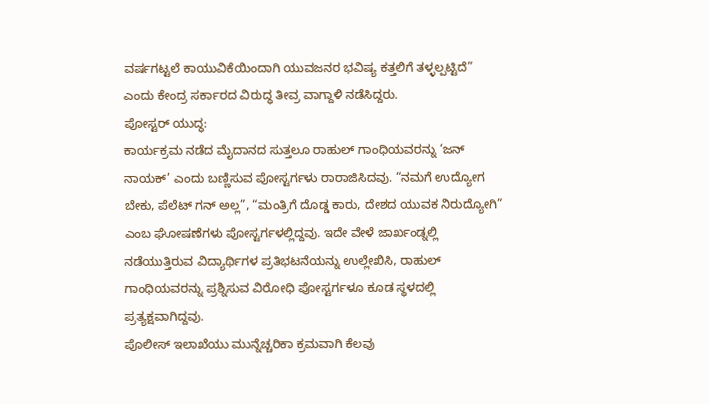ವರ್ಷಗಟ್ಟಲೆ ಕಾಯುವಿಕೆಯಿಂದಾಗಿ ಯುವಜನರ ಭವಿಷ್ಯ ಕತ್ತಲಿಗೆ ತಳ್ಳಲ್ಪಟ್ಟಿದೆ” ಎಂದು ಕೇಂದ್ರ ಸರ್ಕಾರದ ವಿರುದ್ಧ ತೀವ್ರ ವಾಗ್ದಾಳಿ ನಡೆಸಿದ್ದರು.
ಪೋಸ್ಟರ್ ಯುದ್ಧ:
ಕಾರ್ಯಕ್ರಮ ನಡೆದ ಮೈದಾನದ ಸುತ್ತಲೂ ರಾಹುಲ್ ಗಾಂಧಿಯವರನ್ನು ‘ಜನ್ ನಾಯಕ್’ ಎಂದು ಬಣ್ಣಿಸುವ ಪೋಸ್ಟರ್ಗಳು ರಾರಾಜಿಸಿದವು. “ನಮಗೆ ಉದ್ಯೋಗ ಬೇಕು, ಪೆಲೆಟ್ ಗನ್ ಅಲ್ಲ”, “ಮಂತ್ರಿಗೆ ದೊಡ್ಡ ಕಾರು, ದೇಶದ ಯುವಕ ನಿರುದ್ಯೋಗಿ” ಎಂಬ ಘೋಷಣೆಗಳು ಪೋಸ್ಟರ್ಗಳಲ್ಲಿದ್ದವು. ಇದೇ ವೇಳೆ ಜಾರ್ಖಂಡ್ನಲ್ಲಿ ನಡೆಯುತ್ತಿರುವ ವಿದ್ಯಾರ್ಥಿಗಳ ಪ್ರತಿಭಟನೆಯನ್ನು ಉಲ್ಲೇಖಿಸಿ, ರಾಹುಲ್ ಗಾಂಧಿಯವರನ್ನು ಪ್ರಶ್ನಿಸುವ ವಿರೋಧಿ ಪೋಸ್ಟರ್ಗಳೂ ಕೂಡ ಸ್ಥಳದಲ್ಲಿ ಪ್ರತ್ಯಕ್ಷವಾಗಿದ್ದವು.
ಪೊಲೀಸ್ ಇಲಾಖೆಯು ಮುನ್ನೆಚ್ಚರಿಕಾ ಕ್ರಮವಾಗಿ ಕೆಲವು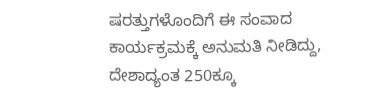ಷರತ್ತುಗಳೊಂದಿಗೆ ಈ ಸಂವಾದ ಕಾರ್ಯಕ್ರಮಕ್ಕೆ ಅನುಮತಿ ನೀಡಿದ್ದು, ದೇಶಾದ್ಯಂತ 250ಕ್ಕೂ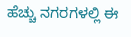ಹೆಚ್ಚು ನಗರಗಳಲ್ಲಿ ಈ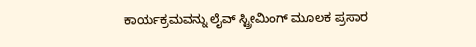ಕಾರ್ಯಕ್ರಮವನ್ನು ಲೈವ್ ಸ್ಟ್ರೀಮಿಂಗ್ ಮೂಲಕ ಪ್ರಸಾರ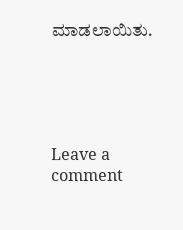ಮಾಡಲಾಯಿತು.





Leave a comment